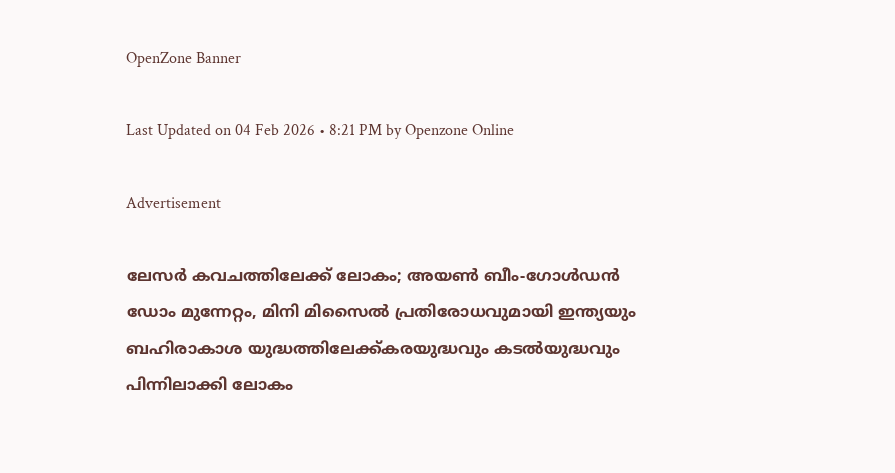OpenZone Banner

Last Updated on 04 Feb 2026 • 8:21 PM by Openzone Online

Advertisement

ലേസർ കവചത്തിലേക്ക് ലോകം; അയൺ ബീം-ഗോൾഡൻ ഡോം മുന്നേറ്റം, മിനി മിസൈൽ പ്രതിരോധവുമായി ഇന്ത്യയും ബഹിരാകാശ യുദ്ധത്തിലേക്ക്കരയുദ്ധവും കടൽയുദ്ധവും പിന്നിലാക്കി ലോകം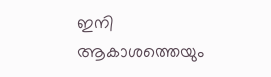ഇനി ആകാശത്തെയും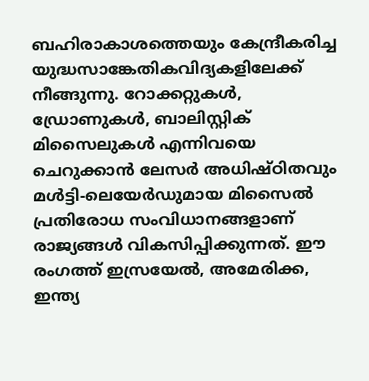ബഹിരാകാശത്തെയും കേന്ദ്രീകരിച്ച യുദ്ധസാങ്കേതികവിദ്യകളിലേക്ക് നീങ്ങുന്നു. റോക്കറ്റുകൾ, ഡ്രോണുകൾ, ബാലിസ്റ്റിക് മിസൈലുകൾ എന്നിവയെ ചെറുക്കാൻ ലേസർ അധിഷ്ഠിതവും മൾട്ടി-ലെയേർഡുമായ മിസൈൽ പ്രതിരോധ സംവിധാനങ്ങളാണ് രാജ്യങ്ങൾ വികസിപ്പിക്കുന്നത്. ഈ രംഗത്ത് ഇസ്രയേൽ, അമേരിക്ക, ഇന്ത്യ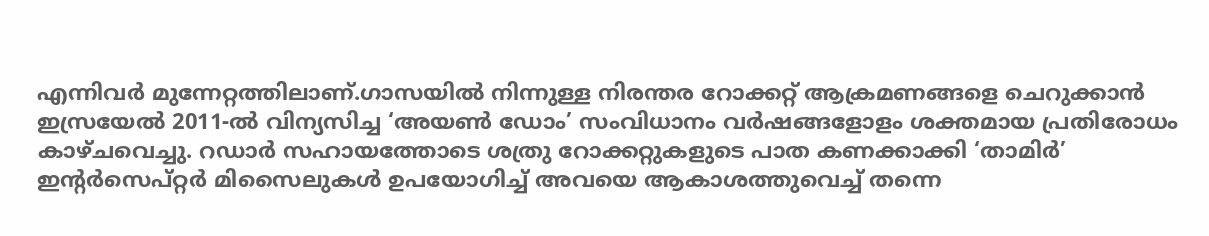എന്നിവർ മുന്നേറ്റത്തിലാണ്.ഗാസയിൽ നിന്നുള്ള നിരന്തര റോക്കറ്റ് ആക്രമണങ്ങളെ ചെറുക്കാൻ ഇസ്രയേൽ 2011-ൽ വിന്യസിച്ച ‘അയൺ ഡോം’ സംവിധാനം വർഷങ്ങളോളം ശക്തമായ പ്രതിരോധം കാഴ്ചവെച്ചു. റഡാർ സഹായത്തോടെ ശത്രു റോക്കറ്റുകളുടെ പാത കണക്കാക്കി ‘താമിർ’ ഇന്റർസെപ്റ്റർ മിസൈലുകൾ ഉപയോഗിച്ച് അവയെ ആകാശത്തുവെച്ച് തന്നെ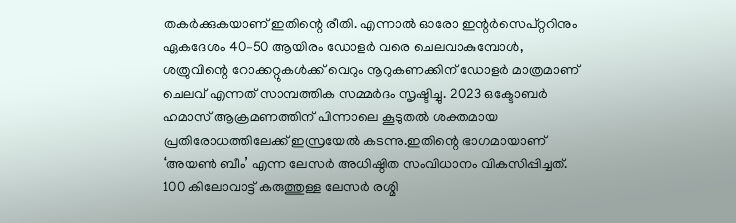തകർക്കുകയാണ് ഇതിന്റെ രീതി. എന്നാൽ ഓരോ ഇന്റർസെപ്റ്ററിനും ഏകദേശം 40–50 ആയിരം ഡോളർ വരെ ചെലവാകുമ്പോൾ, ശത്രുവിന്റെ റോക്കറ്റുകൾക്ക് വെറും നൂറുകണക്കിന് ഡോളർ മാത്രമാണ് ചെലവ് എന്നത് സാമ്പത്തിക സമ്മർദം സൃഷ്ടിച്ചു. 2023 ഒക്ടോബർ ഹമാസ് ആക്രമണത്തിന് പിന്നാലെ കൂടുതൽ ശക്തമായ പ്രതിരോധത്തിലേക്ക് ഇസ്രയേൽ കടന്നു.ഇതിന്റെ ഭാഗമായാണ് ‘അയൺ ബീം’ എന്ന ലേസർ അധിഷ്ഠിത സംവിധാനം വികസിപ്പിച്ചത്. 100 കിലോവാട്ട് കരുത്തുള്ള ലേസർ രശ്മി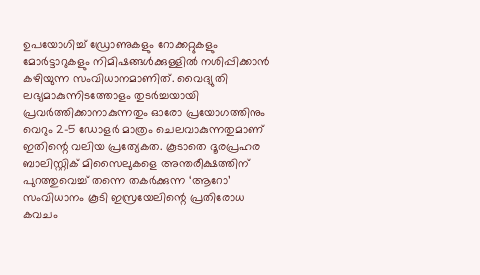ഉപയോഗിച്ച് ഡ്രോണുകളും റോക്കറ്റുകളും മോർട്ടാറുകളും നിമിഷങ്ങൾക്കുള്ളിൽ നശിപ്പിക്കാൻ കഴിയുന്ന സംവിധാനമാണിത്. വൈദ്യുതി ലഭ്യമാകുന്നിടത്തോളം തുടർച്ചയായി പ്രവർത്തിക്കാനാകുന്നതും ഓരോ പ്രയോഗത്തിനും വെറും 2–5 ഡോളർ മാത്രം ചെലവാകുന്നതുമാണ് ഇതിന്റെ വലിയ പ്രത്യേകത. കൂടാതെ ദൂരപ്രഹര ബാലിസ്റ്റിക് മിസൈലുകളെ അന്തരീക്ഷത്തിന് പുറത്തുവെച്ച് തന്നെ തകർക്കുന്ന ‘ആറോ’ സംവിധാനം കൂടി ഇസ്രയേലിന്റെ പ്രതിരോധ കവചം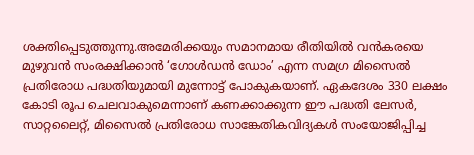ശക്തിപ്പെടുത്തുന്നു.അമേരിക്കയും സമാനമായ രീതിയിൽ വൻകരയെ മുഴുവൻ സംരക്ഷിക്കാൻ ‘ഗോൾഡൻ ഡോം’ എന്ന സമഗ്ര മിസൈൽ പ്രതിരോധ പദ്ധതിയുമായി മുന്നോട്ട് പോകുകയാണ്. ഏകദേശം 330 ലക്ഷം കോടി രൂപ ചെലവാകുമെന്നാണ് കണക്കാക്കുന്ന ഈ പദ്ധതി ലേസർ, സാറ്റലൈറ്റ്, മിസൈൽ പ്രതിരോധ സാങ്കേതികവിദ്യകൾ സംയോജിപ്പിച്ച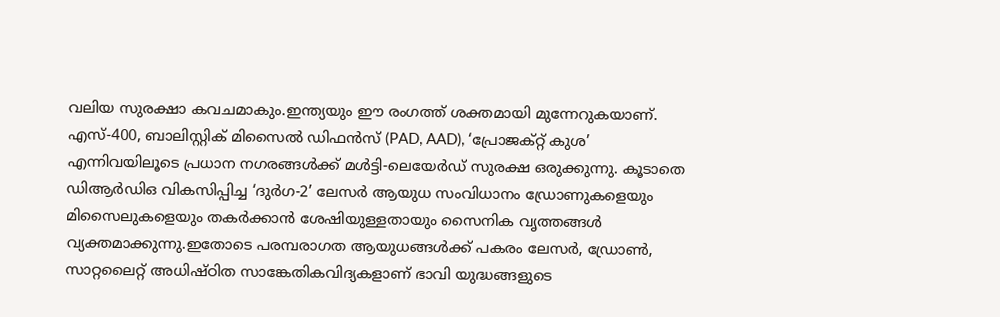വലിയ സുരക്ഷാ കവചമാകും.ഇന്ത്യയും ഈ രംഗത്ത് ശക്തമായി മുന്നേറുകയാണ്. എസ്-400, ബാലിസ്റ്റിക് മിസൈൽ ഡിഫൻസ് (PAD, AAD), ‘പ്രോജക്റ്റ് കുശ’ എന്നിവയിലൂടെ പ്രധാന നഗരങ്ങൾക്ക് മൾട്ടി-ലെയേർഡ് സുരക്ഷ ഒരുക്കുന്നു. കൂടാതെ ഡിആർഡിഒ വികസിപ്പിച്ച ‘ദുര്‍ഗ-2’ ലേസർ ആയുധ സംവിധാനം ഡ്രോണുകളെയും മിസൈലുകളെയും തകർക്കാൻ ശേഷിയുള്ളതായും സൈനിക വൃത്തങ്ങൾ വ്യക്തമാക്കുന്നു.ഇതോടെ പരമ്പരാഗത ആയുധങ്ങൾക്ക് പകരം ലേസർ, ഡ്രോൺ, സാറ്റലൈറ്റ് അധിഷ്ഠിത സാങ്കേതികവിദ്യകളാണ് ഭാവി യുദ്ധങ്ങളുടെ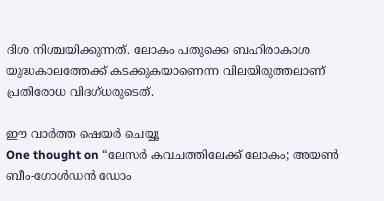ദിശ നിശ്ചയിക്കുന്നത്. ലോകം പതുക്കെ ബഹിരാകാശ യുദ്ധകാലത്തേക്ക് കടക്കുകയാണെന്ന വിലയിരുത്തലാണ് പ്രതിരോധ വിദഗ്ധരുടെത്.

ഈ വാർത്ത ഷെയർ ചെയ്യൂ
One thought on “ലേസർ കവചത്തിലേക്ക് ലോകം; അയൺ ബീം-ഗോൾഡൻ ഡോം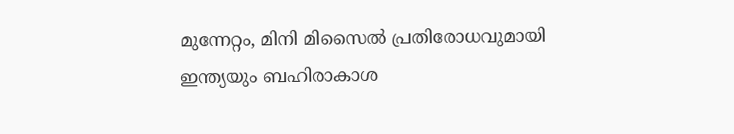മുന്നേറ്റം, മിനി മിസൈൽ പ്രതിരോധവുമായി ഇന്ത്യയും ബഹിരാകാശ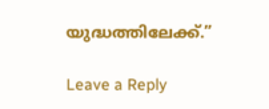യുദ്ധത്തിലേക്ക്.”

Leave a Reply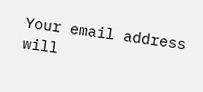Your email address will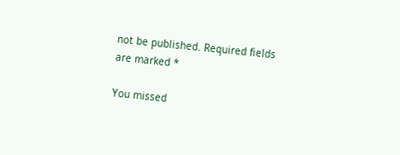not be published. Required fields are marked *

You missed